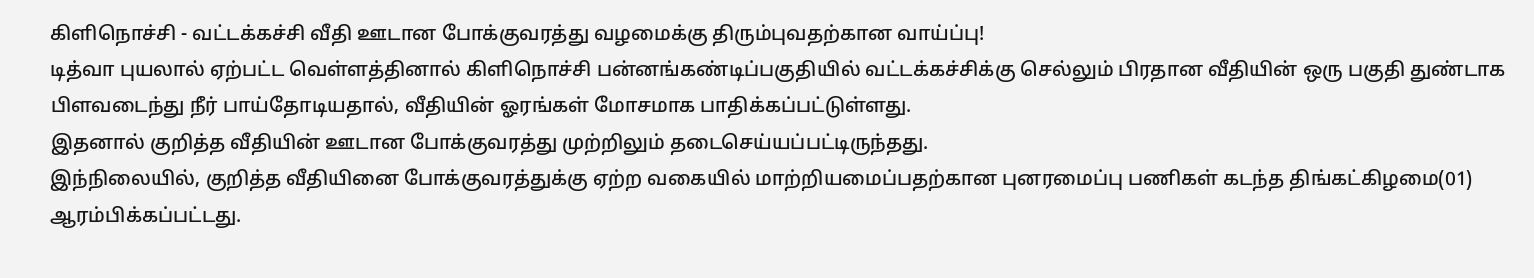கிளிநொச்சி - வட்டக்கச்சி வீதி ஊடான போக்குவரத்து வழமைக்கு திரும்புவதற்கான வாய்ப்பு!
டித்வா புயலால் ஏற்பட்ட வெள்ளத்தினால் கிளிநொச்சி பன்னங்கண்டிப்பகுதியில் வட்டக்கச்சிக்கு செல்லும் பிரதான வீதியின் ஒரு பகுதி துண்டாக பிளவடைந்து நீர் பாய்தோடியதால், வீதியின் ஓரங்கள் மோசமாக பாதிக்கப்பட்டுள்ளது.
இதனால் குறித்த வீதியின் ஊடான போக்குவரத்து முற்றிலும் தடைசெய்யப்பட்டிருந்தது.
இந்நிலையில், குறித்த வீதியினை போக்குவரத்துக்கு ஏற்ற வகையில் மாற்றியமைப்பதற்கான புனரமைப்பு பணிகள் கடந்த திங்கட்கிழமை(01) ஆரம்பிக்கப்பட்டது.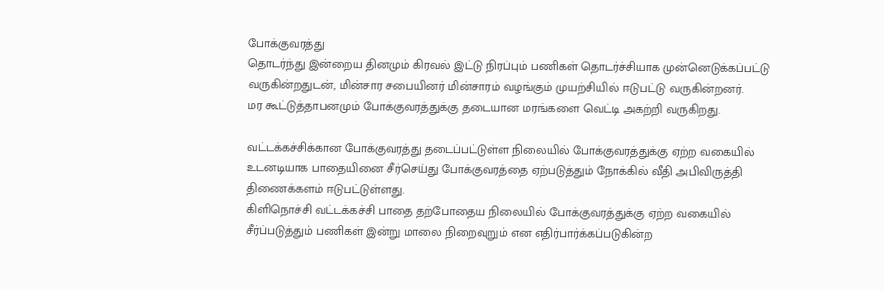போக்குவரத்து
தொடர்ந்து இன்றைய தினமும் கிரவல் இட்டு நிரப்பும் பணிகள் தொடர்ச்சியாக முன்னெடுக்கப்பட்டு வருகின்றதுடன், மின்சார சபையினர் மின்சாரம் வழங்கும் முயற்சியில் ஈடுபட்டு வருகின்றனர்.
மர கூட்டுத்தாபனமும் போக்குவரத்துக்கு தடையான மரங்களை வெட்டி அகற்றி வருகிறது.

வட்டக்கச்சிக்கான போக்குவரத்து தடைப்பட்டுள்ள நிலையில் போக்குவரத்துக்கு ஏற்ற வகையில் உடனடியாக பாதையினை சீர்செய்து போக்குவரத்தை ஏற்படுத்தும் நோக்கில் வீதி அபிவிருத்தி திணைக்களம் ஈடுபட்டுள்ளது.
கிளிநொச்சி வட்டக்கச்சி பாதை தற்போதைய நிலையில் போக்குவரத்துக்கு ஏற்ற வகையில் சீர்ப்படுத்தும் பணிகள் இன்று மாலை நிறைவுறும் என எதிர்பார்க்கப்படுகின்ற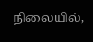நிலையில்,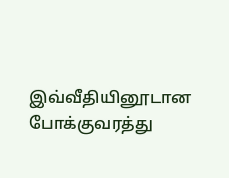இவ்வீதியினூடான போக்குவரத்து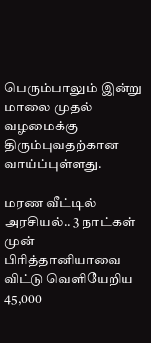பெரும்பாலும் இன்று மாலை முதல் வழமைக்கு திரும்புவதற்கான வாய்ப்புள்ளது.

மரண வீட்டில் அரசியல்.. 3 நாட்கள் முன்
பிரித்தானியாவை விட்டு வெளியேறிய 45,000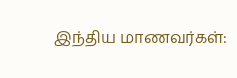இந்திய மாணவர்கள்: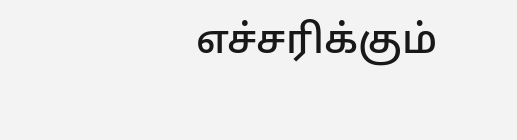எச்சரிக்கும்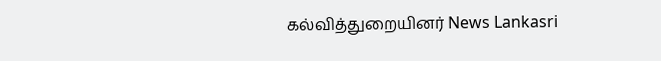கல்வித்துறையினர் News Lankasri